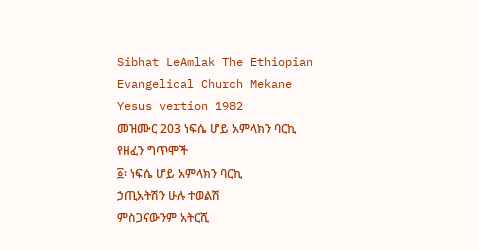Sibhat LeAmlak The Ethiopian Evangelical Church Mekane Yesus vertion 1982
መዝሙር 203 ነፍሴ ሆይ አምላክን ባርኪ የዘፈን ግጥሞች
፩፡ ነፍሴ ሆይ አምላክን ባርኪ
ኃጢአትሽን ሁሉ ተወልሽ
ምስጋናውንም አትርሺ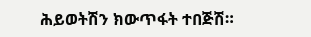ሕይወትሽን ክውጥፋት ተበጅሽ።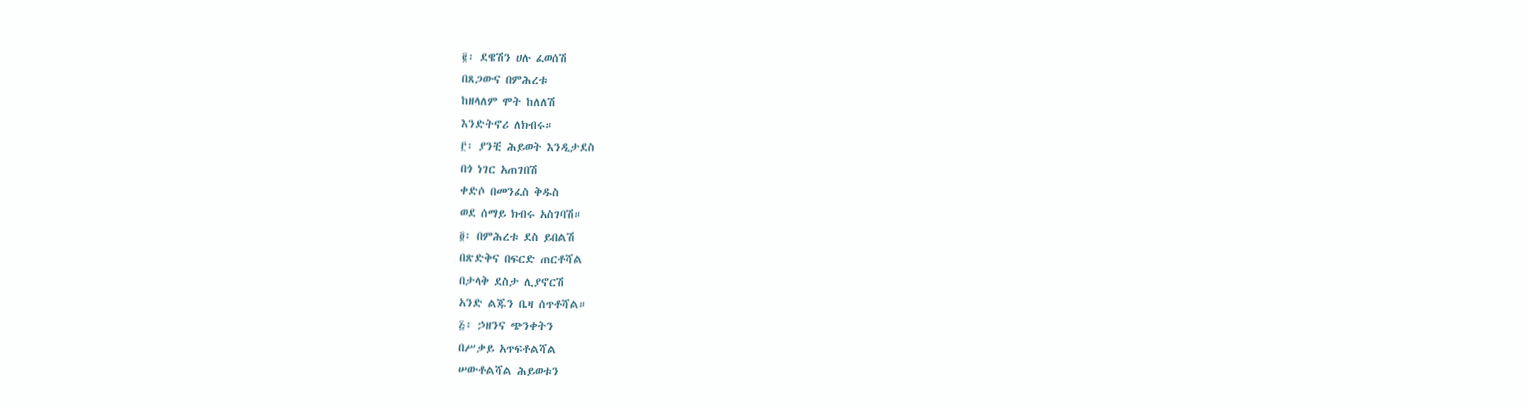፪፡ ደዌሽን ሀሉ ፈወሰሽ
በጸጋውና በምሕረቱ
ከዘላለም ሞት ከለለሽ
እንድትኖሪ ለክብሩ።
፫፡ ያንቺ ሕይወት እንዲታደስ
በጎ ነገር አጠገበሽ
ቀድሶ በመንፈስ ቅዱስ
ወደ ሰማይ ክብሩ አስገባሽ።
፬፡ በምሕረቱ ደስ ይበልሽ
በጽድቅና በፍርድ ጠርቶሻል
በታላቅ ደስታ ሊያኖርሽ
አንድ ልጁን ቤዛ ሰጥቶሻል።
፭፡ ኃዘንና ጭንቀትን
በሥቃይ አጥፍቶልሻል
ሠውቶልሻል ሕይወቱን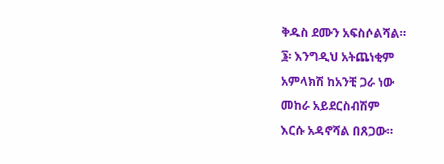ቅዱስ ደሙን አፍስሶልሻል።
፮፡ እንግዲህ አትጨነቂም
አምላክሽ ከአንቺ ጋራ ነው
መከራ አይደርስብሽም
እርሱ አዳኖሻል በጸጋው።